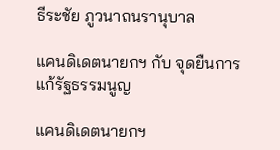ธีระชัย ภูวนาถนรานุบาล

แคนดิเดตนายกฯ กับ จุดยืนการแก้รัฐธรรมนูญ

แคนดิเดตนายกฯ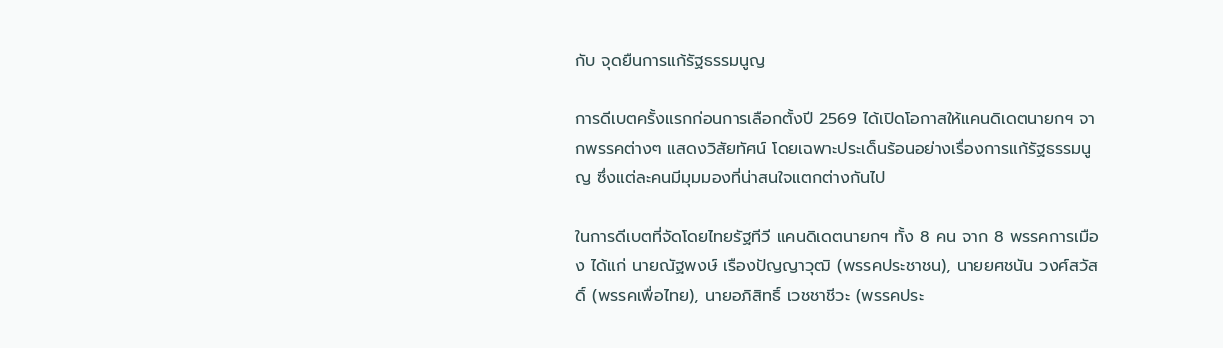กับ จุดยืนการแก้รัฐธรรมนูญ

การดีเบตครั้งแรกก่อนการเลือกตั้งปี 2569 ได้เปิดโอกาสให้แคนดิเดตนายกฯ จากพรรคต่างๆ แสดงวิสัยทัศน์ โดยเฉพาะประเด็นร้อนอย่างเรื่องการแก้รัฐธรรมนูญ ซึ่งแต่ละคนมีมุมมองที่น่าสนใจแตกต่างกันไป

ในการดีเบตที่จัดโดยไทยรัฐทีวี แคนดิเดตนายกฯ ทั้ง 8 คน จาก 8 พรรคการเมือง ได้แก่ นายณัฐพงษ์ เรืองปัญญาวุฒิ (พรรคประชาชน), นายยศชนัน วงศ์สวัสดิ์ (พรรคเพื่อไทย), นายอภิสิทธิ์ เวชชาชีวะ (พรรคประ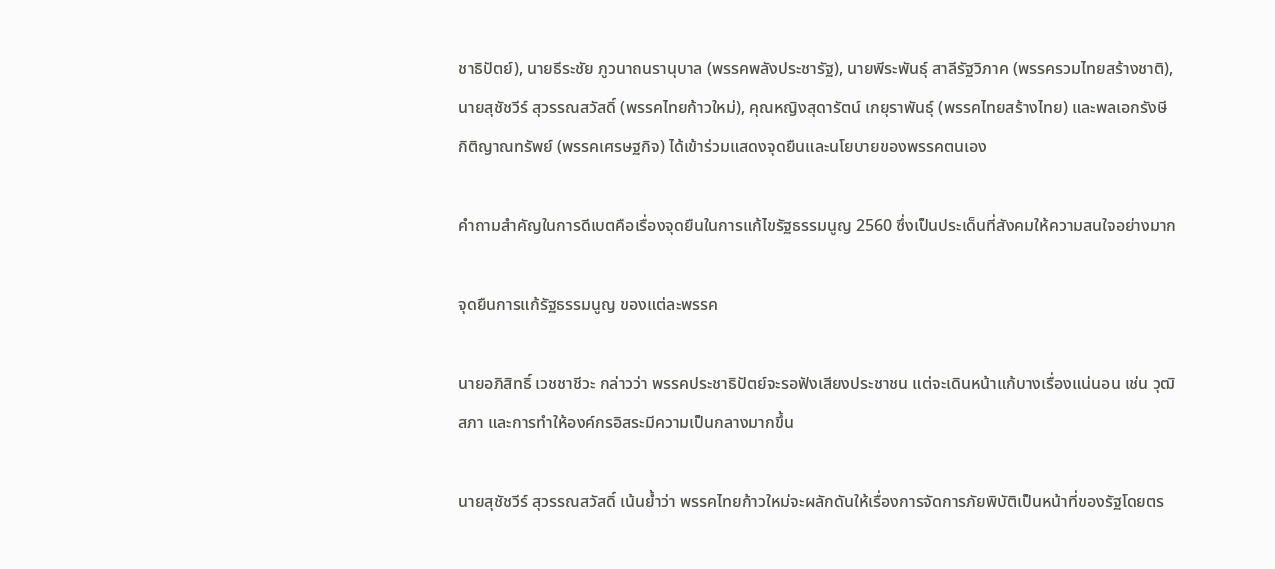ชาธิปัตย์), นายธีระชัย ภูวนาถนรานุบาล (พรรคพลังประชารัฐ), นายพีระพันธุ์ สาลีรัฐวิภาค (พรรครวมไทยสร้างชาติ), นายสุชัชวีร์ สุวรรณสวัสดิ์ (พรรคไทยก้าวใหม่), คุณหญิงสุดารัตน์ เกยุราพันธุ์ (พรรคไทยสร้างไทย) และพลเอกรังษี กิติญาณทรัพย์ (พรรคเศรษฐกิจ) ได้เข้าร่วมแสดงจุดยืนและนโยบายของพรรคตนเอง

คำถามสำคัญในการดีเบตคือเรื่องจุดยืนในการแก้ไขรัฐธรรมนูญ 2560 ซึ่งเป็นประเด็นที่สังคมให้ความสนใจอย่างมาก

จุดยืนการแก้รัฐธรรมนูญ ของแต่ละพรรค

นายอภิสิทธิ์ เวชชาชีวะ กล่าวว่า พรรคประชาธิปัตย์จะรอฟังเสียงประชาชน แต่จะเดินหน้าแก้บางเรื่องแน่นอน เช่น วุฒิสภา และการทำให้องค์กรอิสระมีความเป็นกลางมากขึ้น

นายสุชัชวีร์ สุวรรณสวัสดิ์ เน้นย้ำว่า พรรคไทยก้าวใหม่จะผลักดันให้เรื่องการจัดการภัยพิบัติเป็นหน้าที่ของรัฐโดยตร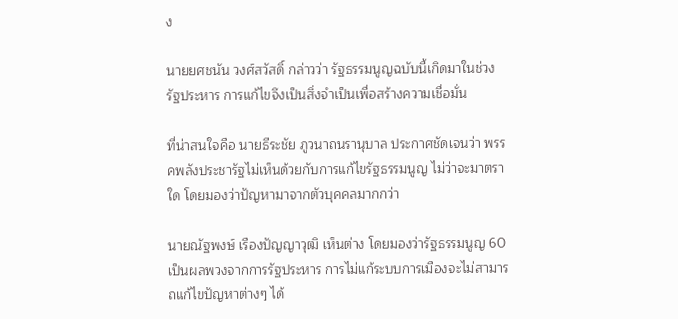ง

นายยศชนัน วงศ์สวัสดิ์ กล่าวว่า รัฐธรรมนูญฉบับนี้เกิดมาในช่วงรัฐประหาร การแก้ไขจึงเป็นสิ่งจำเป็นเพื่อสร้างความเชื่อมั่น

ที่น่าสนใจคือ นายธีระชัย ภูวนาถนรานุบาล ประกาศชัดเจนว่า พรรคพลังประชารัฐไม่เห็นด้วยกับการแก้ไขรัฐธรรมนูญ ไม่ว่าจะมาตราใด โดยมองว่าปัญหามาจากตัวบุคคลมากกว่า

นายณัฐพงษ์ เรืองปัญญาวุฒิ เห็นต่าง โดยมองว่ารัฐธรรมนูญ 60 เป็นผลพวงจากการรัฐประหาร การไม่แก้ระบบการเมืองจะไม่สามารถแก้ไขปัญหาต่างๆ ได้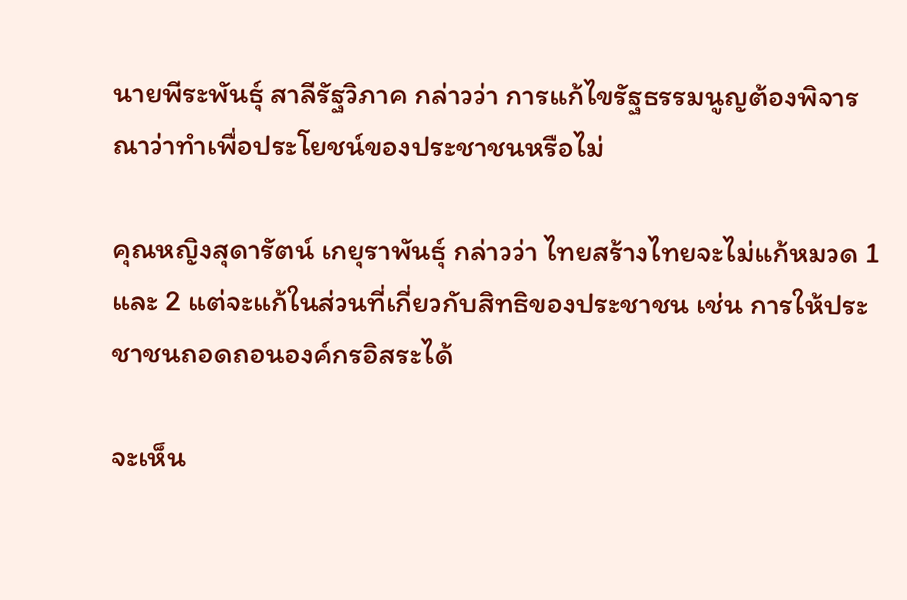นายพีระพันธุ์ สาลีรัฐวิภาค กล่าวว่า การแก้ไขรัฐธรรมนูญต้องพิจารณาว่าทำเพื่อประโยชน์ของประชาชนหรือไม่

คุณหญิงสุดารัตน์ เกยุราพันธุ์ กล่าวว่า ไทยสร้างไทยจะไม่แก้หมวด 1 และ 2 แต่จะแก้ในส่วนที่เกี่ยวกับสิทธิของประชาชน เช่น การให้ประชาชนถอดถอนองค์กรอิสระได้

จะเห็น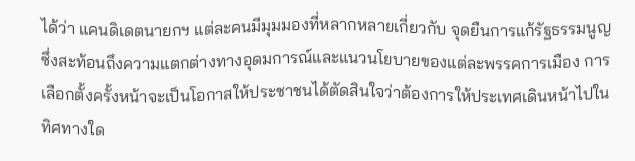ได้ว่า แคนดิเดตนายกฯ แต่ละคนมีมุมมองที่หลากหลายเกี่ยวกับ จุดยืนการแก้รัฐธรรมนูญ ซึ่งสะท้อนถึงความแตกต่างทางอุดมการณ์และแนวนโยบายของแต่ละพรรคการเมือง การเลือกตั้งครั้งหน้าจะเป็นโอกาสให้ประชาชนได้ตัดสินใจว่าต้องการให้ประเทศเดินหน้าไปในทิศทางใด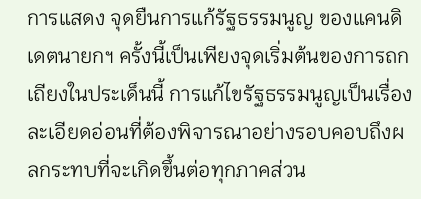การแสดง จุดยืนการแก้รัฐธรรมนูญ ของแคนดิเดตนายกฯ ครั้งนี้เป็นเพียงจุดเริ่มต้นของการถกเถียงในประเด็นนี้ การแก้ไขรัฐธรรมนูญเป็นเรื่องละเอียดอ่อนที่ต้องพิจารณาอย่างรอบคอบถึงผลกระทบที่จะเกิดขึ้นต่อทุกภาคส่วน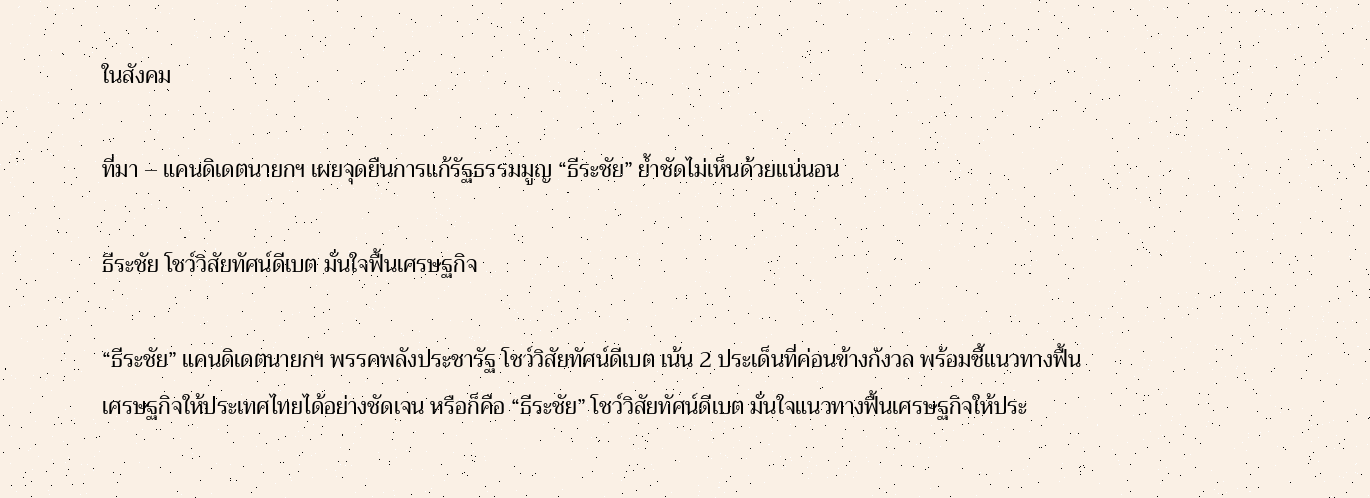ในสังคม

ที่มา – แคนดิเดตนายกฯ เผยจุดยืนการแก้รัฐธรรมมูญ “ธีระชัย” ย้ำชัดไม่เห็นด้วยแน่นอน

ธีระชัย โชว์วิสัยทัศน์ดีเบต มั่นใจฟื้นเศรษฐกิจ

“ธีระชัย” แคนดิเดตนายกฯ พรรคพลังประชารัฐ โชว์วิสัยทัศน์ดีเบต เน้น 2 ประเด็นที่ค่อนข้างกังวล พร้อมชี้แนวทางฟื้นเศรษฐกิจให้ประเทศไทยได้อย่างชัดเจน หรือก็คือ “ธีระชัย” โชว์วิสัยทัศน์ดีเบต มั่นใจแนวทางฟื้นเศรษฐกิจให้ประ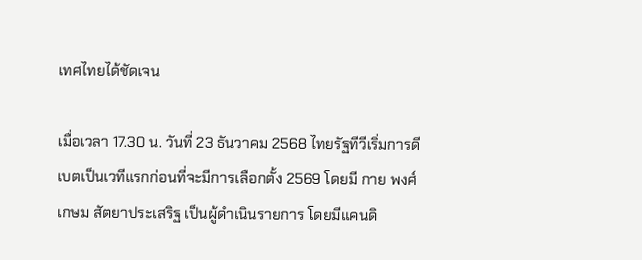เทศไทยได้ชัดเจน

เมื่อเวลา 17.30 น. วันที่ 23 ธันวาคม 2568 ไทยรัฐทีวีเริ่มการดีเบตเป็นเวทีแรกก่อนที่จะมีการเลือกตั้ง 2569 โดยมี กาย พงศ์เกษม สัตยาประเสริฐ เป็นผู้ดำเนินรายการ โดยมีแคนดิ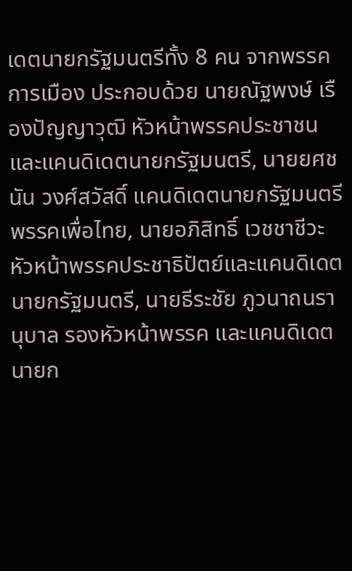เดตนายกรัฐมนตรีทั้ง 8 คน จากพรรคการเมือง ประกอบด้วย นายณัฐพงษ์ เรืองปัญญาวุฒิ หัวหน้าพรรคประชาชนและแคนดิเดตนายกรัฐมนตรี, นายยศชนัน วงศ์สวัสดิ์ แคนดิเดตนายกรัฐมนตรีพรรคเพื่อไทย, นายอภิสิทธิ์ เวชชาชีวะ หัวหน้าพรรคประชาธิปัตย์และแคนดิเดตนายกรัฐมนตรี, นายธีระชัย ภูวนาถนรานุบาล รองหัวหน้าพรรค และแคนดิเดตนายก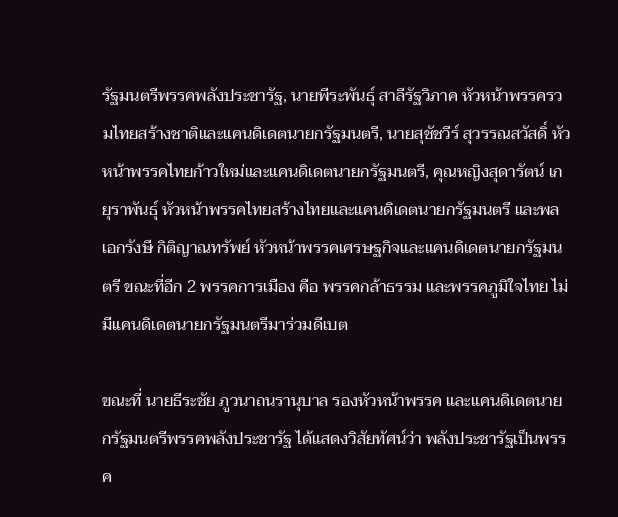รัฐมนตรีพรรคพลังประชารัฐ, นายพีระพันธุ์ สาลีรัฐวิภาค หัวหน้าพรรครวมไทยสร้างชาติและแคนดิเดตนายกรัฐมนตรี, นายสุชัชวีร์ สุวรรณสวัสดิ์ หัวหน้าพรรคไทยก้าวใหม่และแคนดิเดตนายกรัฐมนตรี, คุณหญิงสุดารัตน์ เกยุราพันธุ์ หัวหน้าพรรคไทยสร้างไทยและแคนดิเดตนายกรัฐมนตรี และพลเอกรังษี กิติญาณทรัพย์ หัวหน้าพรรคเศรษฐกิจและแคนดิเดตนายกรัฐมนตรี ขณะที่อีก 2 พรรคการเมือง คือ พรรคกล้าธรรม และพรรคภูมิใจไทย ไม่มีแคนดิเดตนายกรัฐมนตรีมาร่วมดีเบต

ขณะที่ นายธีระชัย ภูวนาถนรานุบาล รองหัวหน้าพรรค และแคนดิเดตนายกรัฐมนตรีพรรคพลังประชารัฐ ได้แสดงวิสัยทัศน์ว่า พลังประชารัฐเป็นพรรค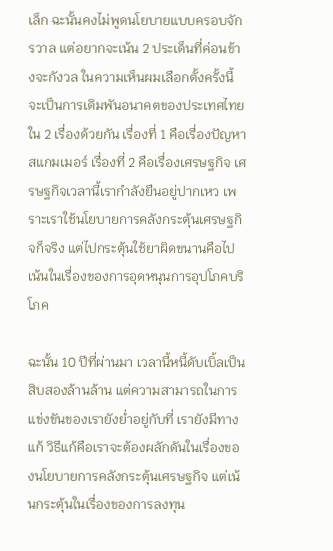เล็ก ฉะนั้นคงไม่พูดนโยบายแบบครอบจักรวาล แต่อยากจะเน้น 2 ประเด็นที่ค่อนข้างจะกังวล ในความเห็นผมเลือกตั้งครั้งนี้ จะเป็นการเดิมพันอนาคตของประเทศไทยใน 2 เรื่องด้วยกัน เรื่องที่ 1 คือเรื่องปัญหาสแกมเมอร์ เรื่องที่ 2 คือเรื่องเศรษฐกิจ เศรษฐกิจเวลานี้เรากำลังยืนอยู่ปากเหว เพราะเราใช้นโยบายการคลังกระตุ้นเศรษฐกิจก็จริง แต่ไปกระตุ้นใช้ยาผิดขนานคือไปเน้นในเรื่องของการอุดหนุนการอุปโภคบริโภค

ฉะนั้น 10 ปีที่ผ่านมา เวลานี้หนี้ดับเบิ้ลเป็นสิบสองล้านล้าน แต่ความสามารถในการแข่งขันของเรายังย่ำอยู่กับที่ เรายังมีทางแก้ วิธีแก้คือเราจะต้องผลักดันในเรื่องของนโยบายการคลังกระตุ้นเศรษฐกิจ แต่เน้นกระตุ้นในเรื่องของการลงทุน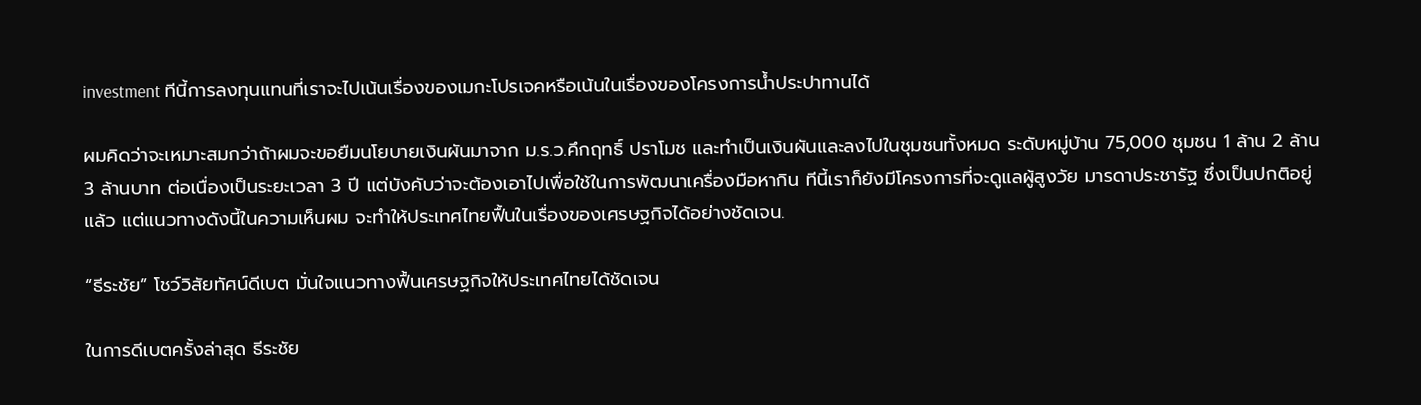investment ทีนี้การลงทุนแทนที่เราจะไปเน้นเรื่องของเมกะโปรเจคหรือเน้นในเรื่องของโครงการน้ำประปาทานได้

ผมคิดว่าจะเหมาะสมกว่าถ้าผมจะขอยืมนโยบายเงินผันมาจาก ม.ร.ว.คึกฤทธิ์ ปราโมช และทำเป็นเงินผันและลงไปในชุมชนทั้งหมด ระดับหมู่บ้าน 75,000 ชุมชน 1 ล้าน 2 ล้าน 3 ล้านบาท ต่อเนื่องเป็นระยะเวลา 3 ปี แต่บังคับว่าจะต้องเอาไปเพื่อใช้ในการพัฒนาเครื่องมือหากิน ทีนี้เราก็ยังมีโครงการที่จะดูแลผู้สูงวัย มารดาประชารัฐ ซึ่งเป็นปกติอยู่แล้ว แต่แนวทางดังนี้ในความเห็นผม จะทำให้ประเทศไทยฟื้นในเรื่องของเศรษฐกิจได้อย่างชัดเจน.

“ธีระชัย” โชว์วิสัยทัศน์ดีเบต มั่นใจแนวทางฟื้นเศรษฐกิจให้ประเทศไทยได้ชัดเจน

ในการดีเบตครั้งล่าสุด ธีระชัย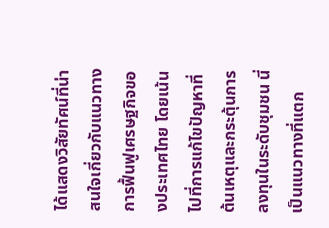ได้แสดงวิสัยทัศน์ที่น่าสนใจเกี่ยวกับแนวทางการฟื้นฟูเศรษฐกิจของประเทศไทย โดยเน้นไปที่การแก้ไขปัญหาที่ต้นเหตุและกระตุ้นการลงทุนในระดับชุมชน นี่เป็นแนวทางที่แตก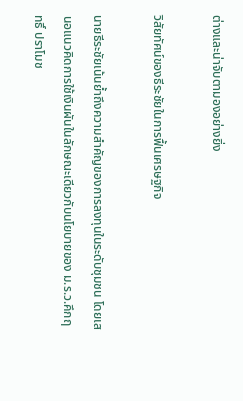ต่างและน่าจับตามองอย่างยิ่ง

วิสัยทัศน์ของธีระชัยในการฟื้นเศรษฐกิจ

นายธีระชัยเน้นย้ำถึงความสำคัญของการลงทุนในระดับชุมชน โดยเสนอแนวคิดการใช้เงินผันในลักษณะเดียวกับนโยบายของ ม.ร.ว.คึกฤทธิ์ ปราโมช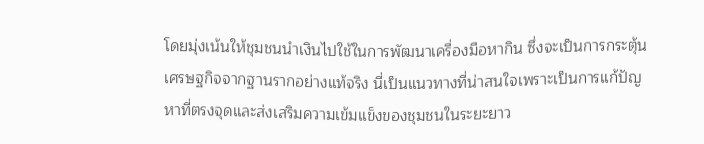โดยมุ่งเน้นให้ชุมชนนำเงินไปใช้ในการพัฒนาเครื่องมือหากิน ซึ่งจะเป็นการกระตุ้นเศรษฐกิจจากฐานรากอย่างแท้จริง นี่เป็นแนวทางที่น่าสนใจเพราะเป็นการแก้ปัญหาที่ตรงจุดและส่งเสริมความเข้มแข็งของชุมชนในระยะยาว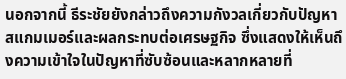นอกจากนี้ ธีระชัยยังกล่าวถึงความกังวลเกี่ยวกับปัญหาสแกมเมอร์และผลกระทบต่อเศรษฐกิจ ซึ่งแสดงให้เห็นถึงความเข้าใจในปัญหาที่ซับซ้อนและหลากหลายที่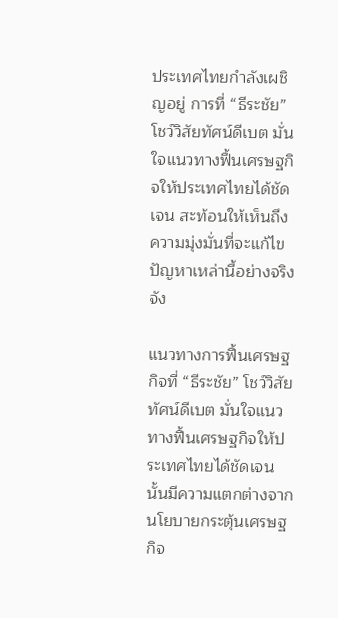ประเทศไทยกำลังเผชิญอยู่ การที่ “ธีระชัย” โชว์วิสัยทัศน์ดีเบต มั่นใจแนวทางฟื้นเศรษฐกิจให้ประเทศไทยได้ชัดเจน สะท้อนให้เห็นถึงความมุ่งมั่นที่จะแก้ไขปัญหาเหล่านี้อย่างจริงจัง

แนวทางการฟื้นเศรษฐกิจที่ “ธีระชัย” โชว์วิสัยทัศน์ดีเบต มั่นใจแนวทางฟื้นเศรษฐกิจให้ประเทศไทยได้ชัดเจน นั้นมีความแตกต่างจากนโยบายกระตุ้นเศรษฐกิจ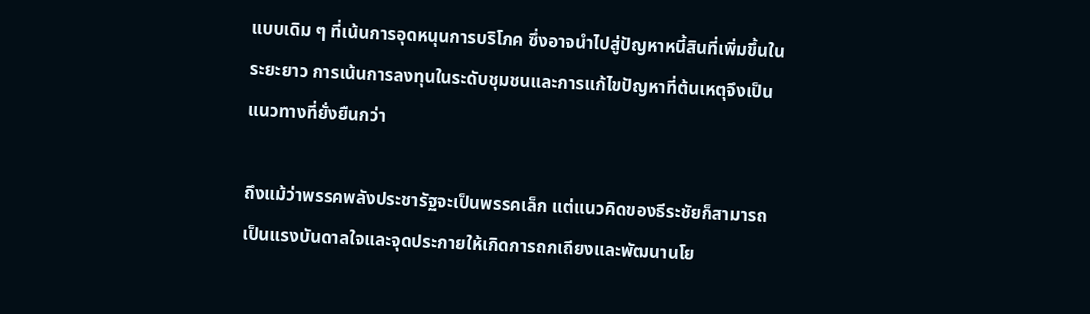แบบเดิม ๆ ที่เน้นการอุดหนุนการบริโภค ซึ่งอาจนำไปสู่ปัญหาหนี้สินที่เพิ่มขึ้นในระยะยาว การเน้นการลงทุนในระดับชุมชนและการแก้ไขปัญหาที่ต้นเหตุจึงเป็นแนวทางที่ยั่งยืนกว่า

ถึงแม้ว่าพรรคพลังประชารัฐจะเป็นพรรคเล็ก แต่แนวคิดของธีระชัยก็สามารถเป็นแรงบันดาลใจและจุดประกายให้เกิดการถกเถียงและพัฒนานโย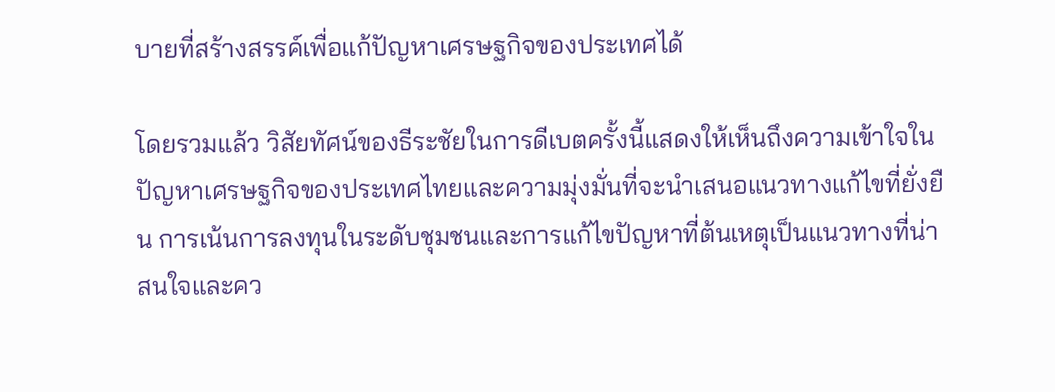บายที่สร้างสรรค์เพื่อแก้ปัญหาเศรษฐกิจของประเทศได้

โดยรวมแล้ว วิสัยทัศน์ของธีระชัยในการดีเบตครั้งนี้แสดงให้เห็นถึงความเข้าใจในปัญหาเศรษฐกิจของประเทศไทยและความมุ่งมั่นที่จะนำเสนอแนวทางแก้ไขที่ยั่งยืน การเน้นการลงทุนในระดับชุมชนและการแก้ไขปัญหาที่ต้นเหตุเป็นแนวทางที่น่าสนใจและคว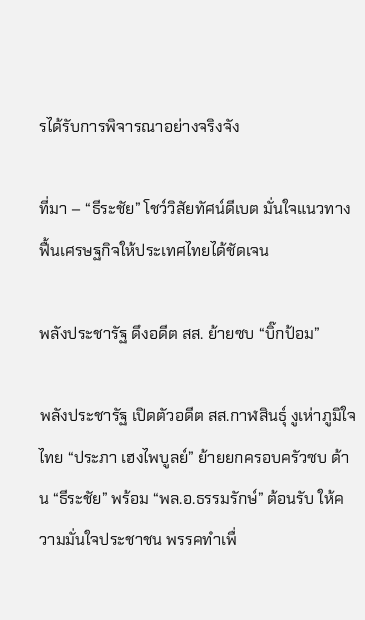รได้รับการพิจารณาอย่างจริงจัง

ที่มา – “ธีระชัย” โชว์วิสัยทัศน์ดีเบต มั่นใจแนวทางฟื้นเศรษฐกิจให้ประเทศไทยได้ชัดเจน

พลังประชารัฐ ดึงอดีต สส. ย้ายซบ “บิ๊กป้อม”

พลังประชารัฐ เปิดตัวอดีต สส.กาฬสินธุ์ งูเห่าภูมิใจไทย “ประภา เฮงไพบูลย์” ย้ายยกครอบครัวซบ ด้าน “ธีระชัย” พร้อม “พล.อ.ธรรมรักษ์” ต้อนรับ ให้ความมั่นใจประชาชน พรรคทำเพื่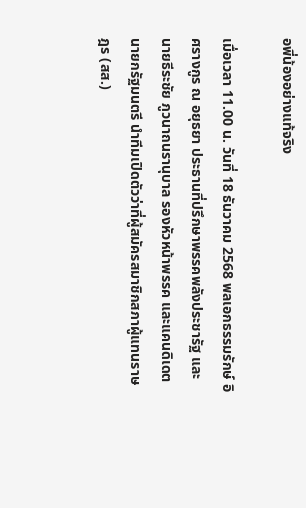อพี่น้องอย่างแท้จริง

เมื่อเวลา 11.00 น. วันที่ 18 ธันวาคม 2568 พลเอกธรรมรักษ์ อิศรางกูร ณ อยุธยา ประธานที่ปรึกษาพรรคพลังประชารัฐ และนายธีระชัย ภูวนาถนรานุบาล รองหัวหน้าพรรค และแคนดิเดตนายกรัฐมนตรี นำทีมเปิดตัวว่าที่ผู้สมัครสมาชิกสภาผู้แทนราษฎร (สส.)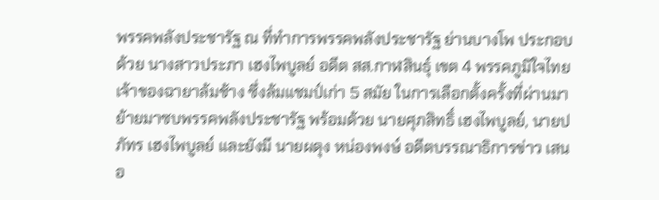พรรคพลังประชารัฐ ณ ที่ทำการพรรคพลังประชารัฐ ย่านบางโพ ประกอบด้วย นางสาวประภา เฮงไพบูลย์ อดีต สส.กาฬสินธุ์ เขต 4 พรรคภูมิใจไทย เจ้าของฉายาล้มช้าง ซึ่งล้มแชมป์เก่า 5 สมัย ในการเลือกตั้งครั้งที่ผ่านมา ย้ายมาซบพรรคพลังประชารัฐ พร้อมด้วย นายศุภสิทธิ์ เฮงไพบูลย์, นายปภัทร เฮงไพบูลย์ และยังมี นายผดุง หน่องพงษ์ อดีตบรรณาธิการข่าว เสนอ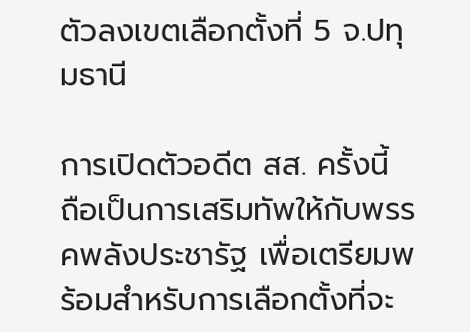ตัวลงเขตเลือกตั้งที่ 5 จ.ปทุมธานี

การเปิดตัวอดีต สส. ครั้งนี้ ถือเป็นการเสริมทัพให้กับพรรคพลังประชารัฐ เพื่อเตรียมพร้อมสำหรับการเลือกตั้งที่จะ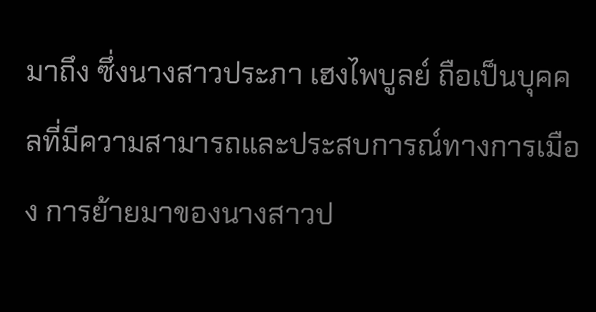มาถึง ซึ่งนางสาวประภา เฮงไพบูลย์ ถือเป็นบุคคลที่มีความสามารถและประสบการณ์ทางการเมือง การย้ายมาของนางสาวป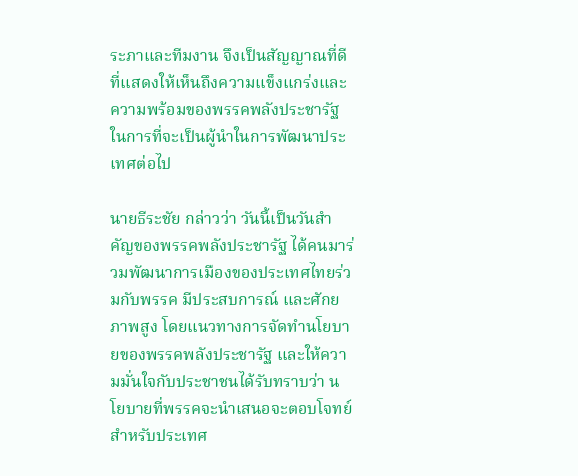ระภาและทีมงาน จึงเป็นสัญญาณที่ดีที่แสดงให้เห็นถึงความแข็งแกร่งและความพร้อมของพรรคพลังประชารัฐ ในการที่จะเป็นผู้นำในการพัฒนาประเทศต่อไป

นายธีระชัย กล่าวว่า วันนี้เป็นวันสำคัญของพรรคพลังประชารัฐ ได้คนมาร่วมพัฒนาการเมืองของประเทศไทยร่วมกับพรรค มีประสบการณ์ และศักยภาพสูง โดยแนวทางการจัดทำนโยบายของพรรคพลังประชารัฐ และให้ความมั่นใจกับประชาชนได้รับทราบว่า นโยบายที่พรรคจะนำเสนอจะตอบโจทย์ สำหรับประเทศ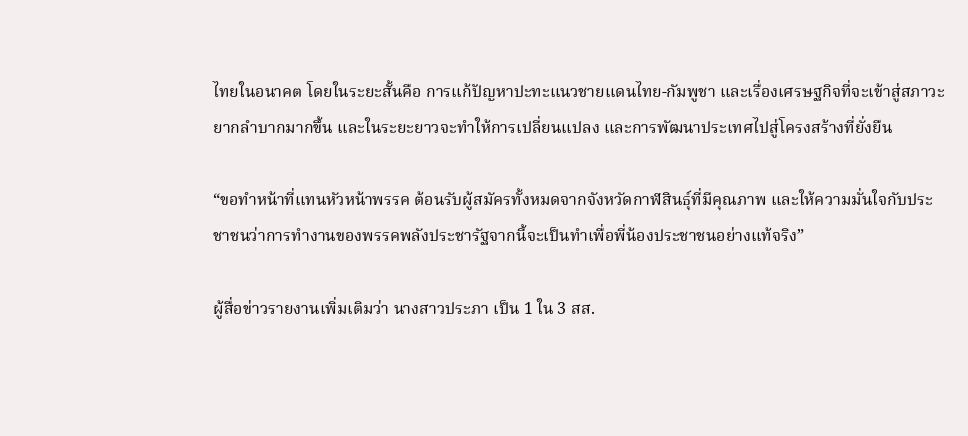ไทยในอนาคต โดยในระยะสั้นคือ การแก้ปัญหาปะทะแนวชายแดนไทย-กัมพูชา และเรื่องเศรษฐกิจที่จะเข้าสู่สภาวะยากลำบากมากขึ้น และในระยะยาวจะทำให้การเปลี่ยนแปลง และการพัฒนาประเทศไปสู่โครงสร้างที่ยั่งยืน

“ขอทำหน้าที่แทนหัวหน้าพรรค ต้อนรับผู้สมัครทั้งหมดจากจังหวัดกาฬสินธุ์ที่มีคุณภาพ และให้ความมั่นใจกับประชาชนว่าการทำงานของพรรคพลังประชารัฐจากนี้จะเป็นทำเพื่อพี่น้องประชาชนอย่างแท้จริง”

ผู้สื่อข่าวรายงานเพิ่มเติมว่า นางสาวประภา เป็น 1 ใน 3 สส.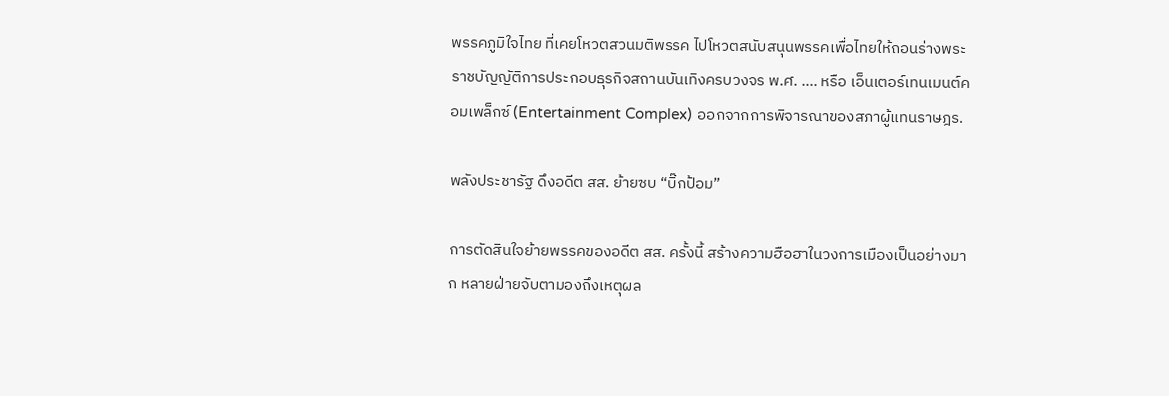พรรคภูมิใจไทย ที่เคยโหวตสวนมติพรรค ไปโหวตสนับสนุนพรรคเพื่อไทยให้ถอนร่างพระราชบัญญัติการประกอบธุรกิจสถานบันเทิงครบวงจร พ.ศ. …. หรือ เอ็นเตอร์เทนเมนต์คอมเพล็กซ์ (Entertainment Complex) ออกจากการพิจารณาของสภาผู้แทนราษฎร.

พลังประชารัฐ ดึงอดีต สส. ย้ายซบ “บิ๊กป้อม”

การตัดสินใจย้ายพรรคของอดีต สส. ครั้งนี้ สร้างความฮือฮาในวงการเมืองเป็นอย่างมาก หลายฝ่ายจับตามองถึงเหตุผล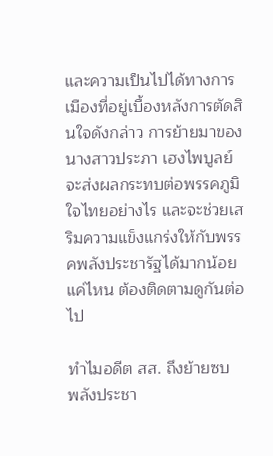และความเป็นไปได้ทางการเมืองที่อยู่เบื้องหลังการตัดสินใจดังกล่าว การย้ายมาของนางสาวประภา เฮงไพบูลย์ จะส่งผลกระทบต่อพรรคภูมิใจไทยอย่างไร และจะช่วยเสริมความแข็งแกร่งให้กับพรรคพลังประชารัฐได้มากน้อยแค่ไหน ต้องติดตามดูกันต่อไป

ทำไมอดีต สส. ถึงย้ายซบ พลังประชา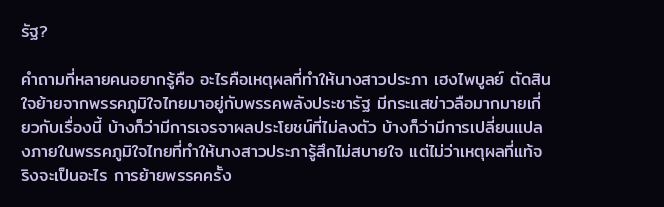รัฐ?

คำถามที่หลายคนอยากรู้คือ อะไรคือเหตุผลที่ทำให้นางสาวประภา เฮงไพบูลย์ ตัดสินใจย้ายจากพรรคภูมิใจไทยมาอยู่กับพรรคพลังประชารัฐ มีกระแสข่าวลือมากมายเกี่ยวกับเรื่องนี้ บ้างก็ว่ามีการเจรจาผลประโยชน์ที่ไม่ลงตัว บ้างก็ว่ามีการเปลี่ยนแปลงภายในพรรคภูมิใจไทยที่ทำให้นางสาวประภารู้สึกไม่สบายใจ แต่ไม่ว่าเหตุผลที่แท้จริงจะเป็นอะไร การย้ายพรรคครั้ง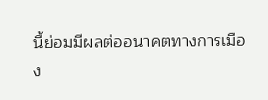นี้ย่อมมีผลต่ออนาคตทางการเมือง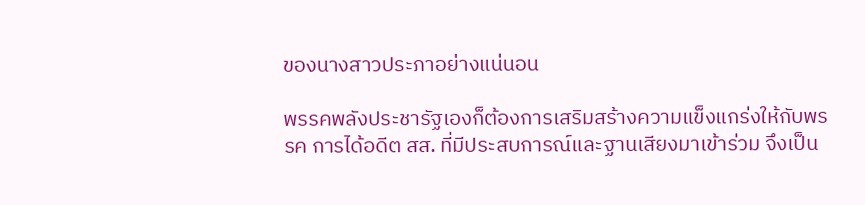ของนางสาวประภาอย่างแน่นอน

พรรคพลังประชารัฐเองก็ต้องการเสริมสร้างความแข็งแกร่งให้กับพรรค การได้อดีต สส. ที่มีประสบการณ์และฐานเสียงมาเข้าร่วม จึงเป็น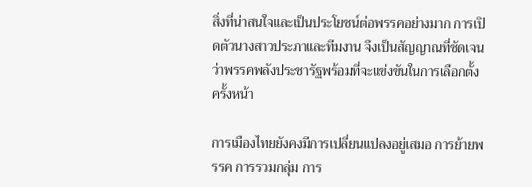สิ่งที่น่าสนใจและเป็นประโยชน์ต่อพรรคอย่างมาก การเปิดตัวนางสาวประภาและทีมงาน จึงเป็นสัญญาณที่ชัดเจนว่าพรรคพลังประชารัฐพร้อมที่จะแข่งขันในการเลือกตั้งครั้งหน้า

การเมืองไทยยังคงมีการเปลี่ยนแปลงอยู่เสมอ การย้ายพรรค การรวมกลุ่ม การ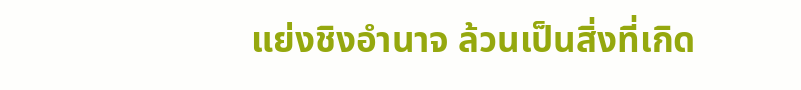แย่งชิงอำนาจ ล้วนเป็นสิ่งที่เกิด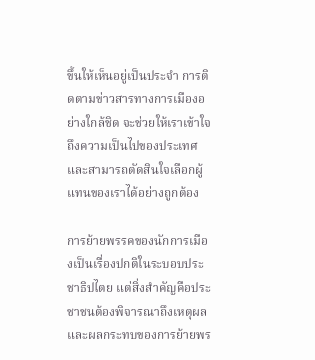ขึ้นให้เห็นอยู่เป็นประจำ การติดตามข่าวสารทางการเมืองอย่างใกล้ชิด จะช่วยให้เราเข้าใจถึงความเป็นไปของประเทศ และสามารถตัดสินใจเลือกผู้แทนของเราได้อย่างถูกต้อง

การย้ายพรรคของนักการเมืองเป็นเรื่องปกติในระบอบประชาธิปไตย แต่สิ่งสำคัญคือประชาชนต้องพิจารณาถึงเหตุผลและผลกระทบของการย้ายพร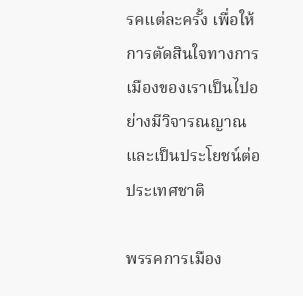รคแต่ละครั้ง เพื่อให้การตัดสินใจทางการเมืองของเราเป็นไปอย่างมีวิจารณญาณและเป็นประโยชน์ต่อประเทศชาติ

พรรคการเมือง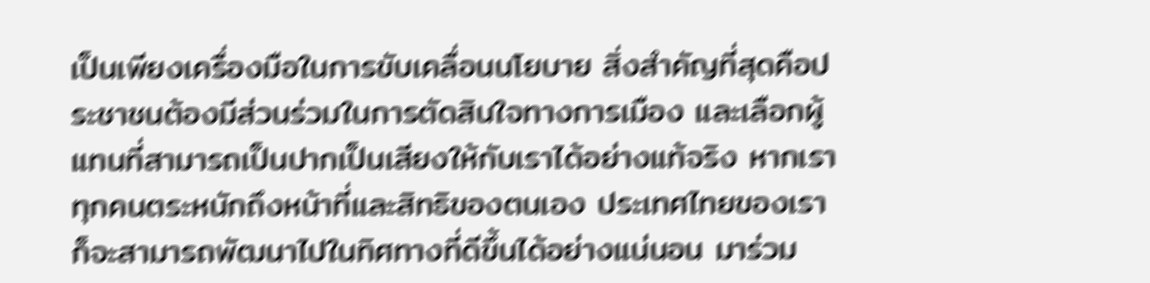เป็นเพียงเครื่องมือในการขับเคลื่อนนโยบาย สิ่งสำคัญที่สุดคือประชาชนต้องมีส่วนร่วมในการตัดสินใจทางการเมือง และเลือกผู้แทนที่สามารถเป็นปากเป็นเสียงให้กับเราได้อย่างแท้จริง หากเราทุกคนตระหนักถึงหน้าที่และสิทธิของตนเอง ประเทศไทยของเราก็จะสามารถพัฒนาไปในทิศทางที่ดีขึ้นได้อย่างแน่นอน มาร่วม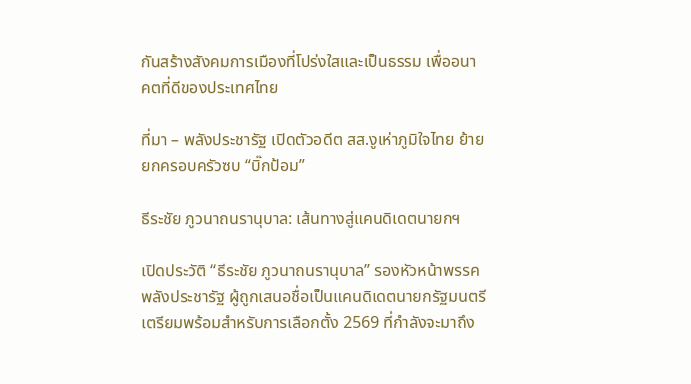กันสร้างสังคมการเมืองที่โปร่งใสและเป็นธรรม เพื่ออนาคตที่ดีของประเทศไทย

ที่มา – พลังประชารัฐ เปิดตัวอดีต สส.งูเห่าภูมิใจไทย ย้ายยกครอบครัวซบ “บิ๊กป้อม”

ธีระชัย ภูวนาถนรานุบาล: เส้นทางสู่แคนดิเดตนายกฯ

เปิดประวัติ “ธีระชัย ภูวนาถนรานุบาล” รองหัวหน้าพรรคพลังประชารัฐ ผู้ถูกเสนอชื่อเป็นแคนดิเดตนายกรัฐมนตรี เตรียมพร้อมสำหรับการเลือกตั้ง 2569 ที่กำลังจะมาถึง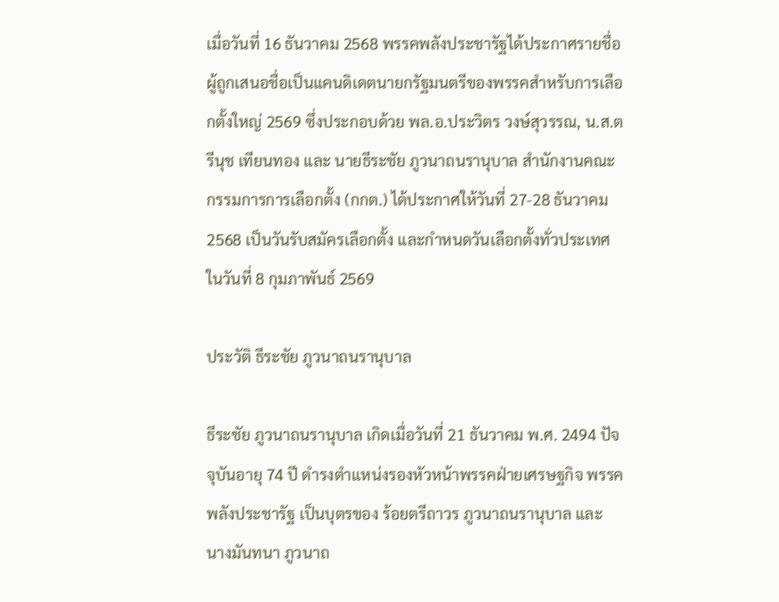เมื่อวันที่ 16 ธันวาคม 2568 พรรคพลังประชารัฐได้ประกาศรายชื่อผู้ถูกเสนอชื่อเป็นแคนดิเดตนายกรัฐมนตรีของพรรคสำหรับการเลือกตั้งใหญ่ 2569 ซึ่งประกอบด้วย พล.อ.ประวิตร วงษ์สุวรรณ, น.ส.ตรีนุช เทียนทอง และ นายธีระชัย ภูวนาถนรานุบาล สำนักงานคณะกรรมการการเลือกตั้ง (กกต.) ได้ประกาศให้วันที่ 27-28 ธันวาคม 2568 เป็นวันรับสมัครเลือกตั้ง และกำหนดวันเลือกตั้งทั่วประเทศในวันที่ 8 กุมภาพันธ์ 2569

ประวัติ ธีระชัย ภูวนาถนรานุบาล

ธีระชัย ภูวนาถนรานุบาล เกิดเมื่อวันที่ 21 ธันวาคม พ.ศ. 2494 ปัจจุบันอายุ 74 ปี ดำรงตำแหน่งรองหัวหน้าพรรคฝ่ายเศรษฐกิจ พรรคพลังประชารัฐ เป็นบุตรของ ร้อยตรีถาวร ภูวนาถนรานุบาล และ นางมันทนา ภูวนาถ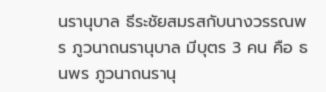นรานุบาล ธีระชัยสมรสกับนางวรรณพร ภูวนาถนรานุบาล มีบุตร 3 คน คือ ธนพร ภูวนาถนรานุ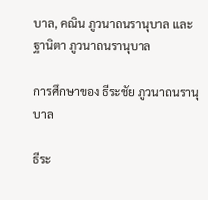บาล, คณิน ภูวนาถนรานุบาล และฐานิตา ภูวนาถนรานุบาล

การศึกษาของ ธีระชัย ภูวนาถนรานุบาล

ธีระ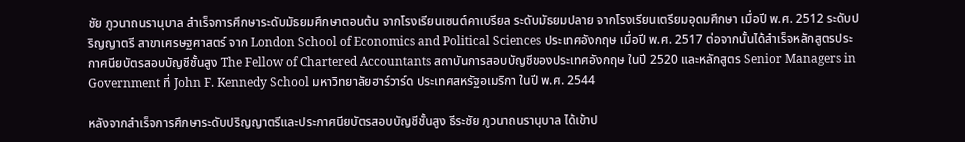ชัย ภูวนาถนรานุบาล สำเร็จการศึกษาระดับมัธยมศึกษาตอนต้น จากโรงเรียนเซนต์คาเบรียล ระดับมัธยมปลาย จากโรงเรียนเตรียมอุดมศึกษา เมื่อปี พ.ศ. 2512 ระดับปริญญาตรี สาขาเศรษฐศาสตร์ จาก London School of Economics and Political Sciences ประเทศอังกฤษ เมื่อปี พ.ศ. 2517 ต่อจากนั้นได้สำเร็จหลักสูตรประกาศนียบัตรสอบบัญชีชั้นสูง The Fellow of Chartered Accountants สถาบันการสอบบัญชีของประเทศอังกฤษ ในปี 2520 และหลักสูตร Senior Managers in Government ที่ John F. Kennedy School มหาวิทยาลัยฮาร์วาร์ด ประเทศสหรัฐอเมริกา ในปี พ.ศ. 2544

หลังจากสำเร็จการศึกษาระดับปริญญาตรีและประกาศนียบัตรสอบบัญชีชั้นสูง ธีระชัย ภูวนาถนรานุบาล ได้เข้าป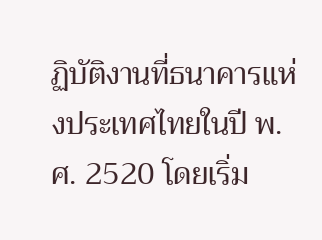ฏิบัติงานที่ธนาคารแห่งประเทศไทยในปี พ.ศ. 2520 โดยเริ่ม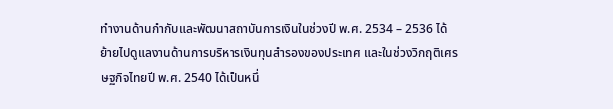ทำงานด้านกำกับและพัฒนาสถาบันการเงินในช่วงปี พ.ศ. 2534 – 2536 ได้ย้ายไปดูแลงานด้านการบริหารเงินทุนสำรองของประเทศ และในช่วงวิกฤติเศรษฐกิจไทยปี พ.ศ. 2540 ได้เป็นหนึ่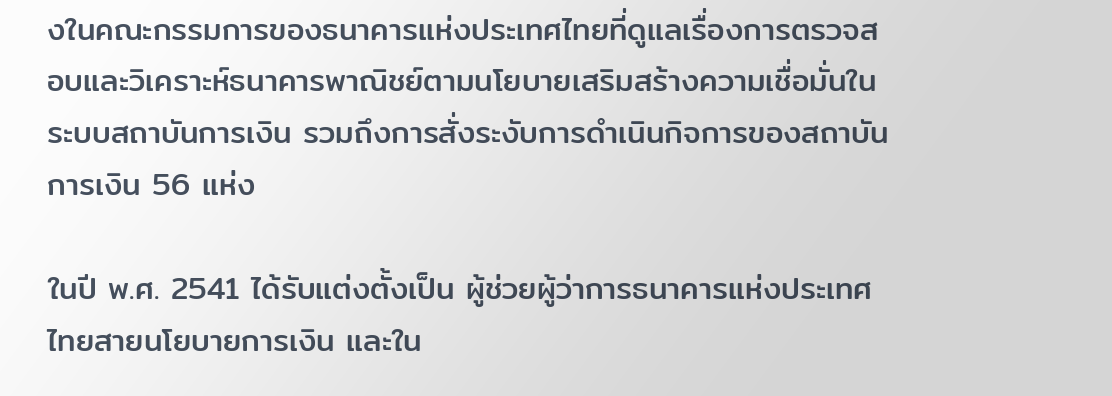งในคณะกรรมการของธนาคารแห่งประเทศไทยที่ดูแลเรื่องการตรวจสอบและวิเคราะห์ธนาคารพาณิชย์ตามนโยบายเสริมสร้างความเชื่อมั่นในระบบสถาบันการเงิน รวมถึงการสั่งระงับการดำเนินกิจการของสถาบันการเงิน 56 แห่ง

ในปี พ.ศ. 2541 ได้รับแต่งตั้งเป็น ผู้ช่วยผู้ว่าการธนาคารแห่งประเทศไทยสายนโยบายการเงิน และใน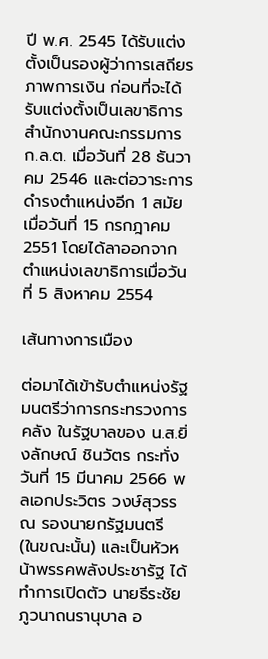ปี พ.ศ. 2545 ได้รับแต่งตั้งเป็นรองผู้ว่าการเสถียรภาพการเงิน ก่อนที่จะได้รับแต่งตั้งเป็นเลขาธิการสำนักงานคณะกรรมการ ก.ล.ต. เมื่อวันที่ 28 ธันวาคม 2546 และต่อวาระการดำรงตำแหน่งอีก 1 สมัย เมื่อวันที่ 15 กรกฎาคม 2551 โดยได้ลาออกจากตำแหน่งเลขาธิการเมื่อวันที่ 5 สิงหาคม 2554

เส้นทางการเมือง

ต่อมาได้เข้ารับตำแหน่งรัฐมนตรีว่าการกระทรวงการคลัง ในรัฐบาลของ น.ส.ยิ่งลักษณ์ ชินวัตร กระทั่งวันที่ 15 มีนาคม 2566 พลเอกประวิตร วงษ์สุวรรณ รองนายกรัฐมนตรี (ในขณะนั้น) และเป็นหัวหน้าพรรคพลังประชารัฐ ได้ทำการเปิดตัว นายธีระชัย ภูวนาถนรานุบาล อ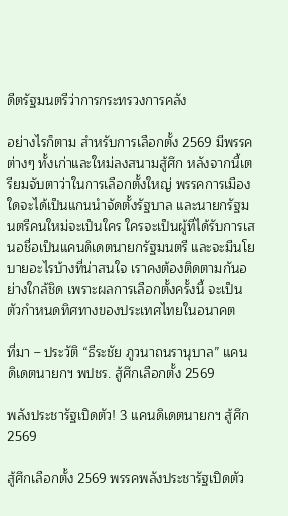ดีตรัฐมนตรีว่าการกระทรวงการคลัง

อย่างไรก็ตาม สำหรับการเลือกตั้ง 2569 มีพรรคต่างๆ ทั้งเก่าและใหม่ลงสนามสู้ศึก หลังจากนี้เตรียมจับตาว่าในการเลือกตั้งใหญ่ พรรคการเมืองใดจะได้เป็นแกนนำจัดตั้งรัฐบาล และนายกรัฐมนตรีคนใหม่จะเป็นใคร ใครจะเป็นผู้ที่ได้รับการเสนอชื่อเป็นแคนดิเดตนายกรัฐมนตรี และจะมีนโยบายอะไรบ้างที่น่าสนใจ เราคงต้องติดตามกันอย่างใกล้ชิด เพราะผลการเลือกตั้งครั้งนี้ จะเป็นตัวกำหนดทิศทางของประเทศไทยในอนาคต

ที่มา – ประวัติ “ธีระชัย ภูวนาถนรานุบาล” แคนดิเดตนายกฯ พปชร. สู้ศึกเลือกตั้ง 2569

พลังประชารัฐเปิดตัว! 3 แคนดิเดตนายกฯ สู้ศึก 2569

สู้ศึกเลือกตั้ง 2569 พรรคพลังประชารัฐเปิดตัว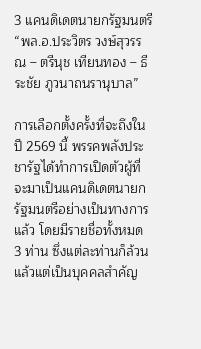3 แคนดิเดตนายกรัฐมนตรี “พล.อ.ประวิตร วงษ์สุวรรณ – ตรีนุช เทียนทอง – ธีระชัย ภูวนาถนรานุบาล”

การเลือกตั้งครั้งที่จะถึงในปี 2569 นี้ พรรคพลังประชารัฐได้ทำการเปิดตัวผู้ที่จะมาเป็นแคนดิเดตนายกรัฐมนตรีอย่างเป็นทางการแล้ว โดยมีรายชื่อทั้งหมด 3 ท่าน ซึ่งแต่ละท่านก็ล้วนแล้วแต่เป็นบุคคลสำคัญ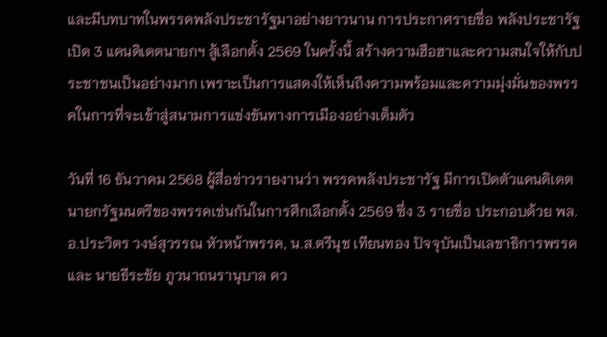และมีบทบาทในพรรคพลังประชารัฐมาอย่างยาวนาน การประกาศรายชื่อ พลังประชารัฐเปิด 3 แคนดิเดตนายกฯ สู้เลือกตั้ง 2569 ในครั้งนี้ สร้างความฮือฮาและความสนใจให้กับประชาชนเป็นอย่างมาก เพราะเป็นการแสดงให้เห็นถึงความพร้อมและความมุ่งมั่นของพรรคในการที่จะเข้าสู่สนามการแข่งขันทางการเมืองอย่างเต็มตัว

วันที่ 16 ธันวาคม 2568 ผู้สื่อข่าวรายงานว่า พรรคพลังประชารัฐ มีการเปิดตัวแคนดิเดตนายกรัฐมนตรีของพรรคเช่นกันในการศึกเลือกตั้ง 2569 ซึ่ง 3 รายชื่อ ประกอบด้วย พล.อ.ประวิตร วงษ์สุวรรณ หัวหน้าพรรค, น.ส.ตรีนุช เทียนทอง ปัจจุบันเป็นเลขาธิการพรรค และ นายธีระชัย ภูวนาถนรานุบาล คว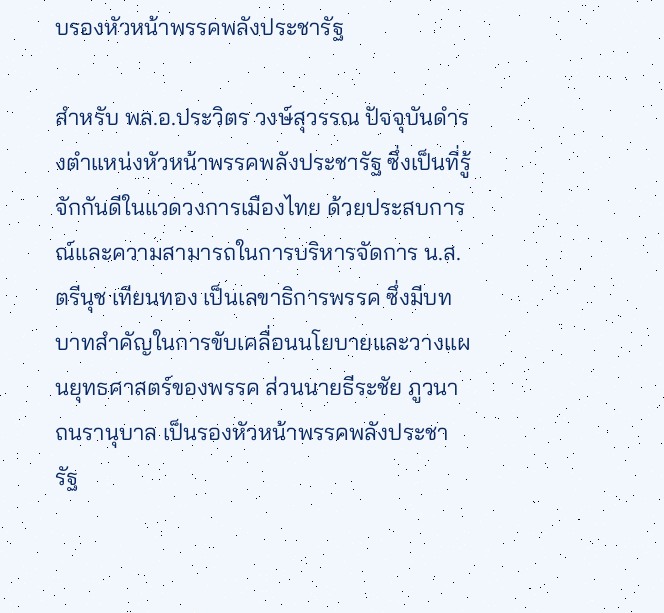บรองหัวหน้าพรรคพลังประชารัฐ

สำหรับ พล.อ.ประวิตร วงษ์สุวรรณ ปัจจุบันดำรงตำแหน่งหัวหน้าพรรคพลังประชารัฐ ซึ่งเป็นที่รู้จักกันดีในแวดวงการเมืองไทย ด้วยประสบการณ์และความสามารถในการบริหารจัดการ น.ส.ตรีนุช เทียนทอง เป็นเลขาธิการพรรค ซึ่งมีบทบาทสำคัญในการขับเคลื่อนนโยบายและวางแผนยุทธศาสตร์ของพรรค ส่วนนายธีระชัย ภูวนาถนรานุบาล เป็นรองหัวหน้าพรรคพลังประชารัฐ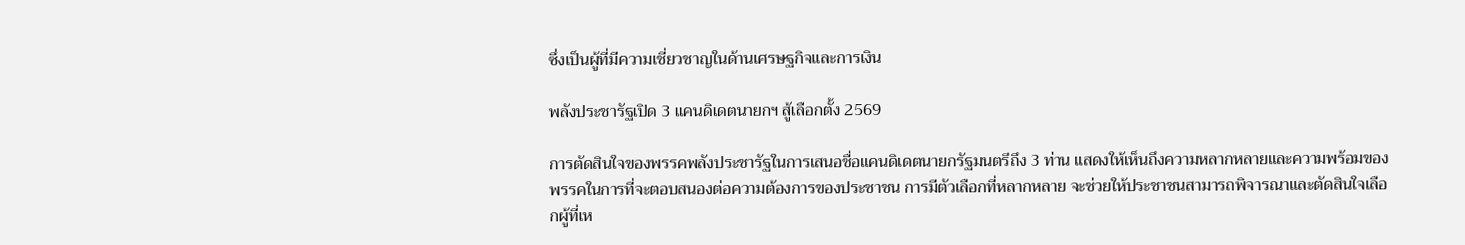ซึ่งเป็นผู้ที่มีความเชี่ยวชาญในด้านเศรษฐกิจและการเงิน

พลังประชารัฐเปิด 3 แคนดิเดตนายกฯ สู้เลือกตั้ง 2569

การตัดสินใจของพรรคพลังประชารัฐในการเสนอชื่อแคนดิเดตนายกรัฐมนตรีถึง 3 ท่าน แสดงให้เห็นถึงความหลากหลายและความพร้อมของพรรคในการที่จะตอบสนองต่อความต้องการของประชาชน การมีตัวเลือกที่หลากหลาย จะช่วยให้ประชาชนสามารถพิจารณาและตัดสินใจเลือกผู้ที่เห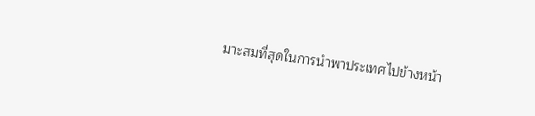มาะสมที่สุดในการนำพาประเทศไปข้างหน้า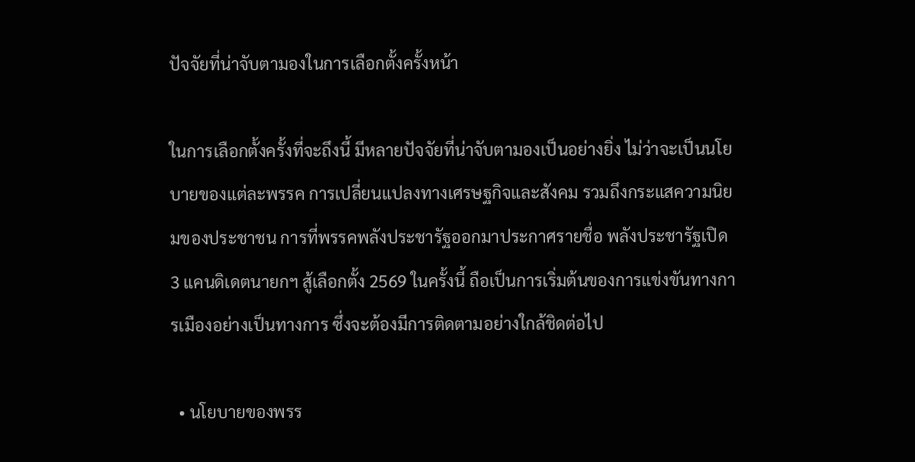ปัจจัยที่น่าจับตามองในการเลือกตั้งครั้งหน้า

ในการเลือกตั้งครั้งที่จะถึงนี้ มีหลายปัจจัยที่น่าจับตามองเป็นอย่างยิ่ง ไม่ว่าจะเป็นนโยบายของแต่ละพรรค การเปลี่ยนแปลงทางเศรษฐกิจและสังคม รวมถึงกระแสความนิยมของประชาชน การที่พรรคพลังประชารัฐออกมาประกาศรายชื่อ พลังประชารัฐเปิด 3 แคนดิเดตนายกฯ สู้เลือกตั้ง 2569 ในครั้งนี้ ถือเป็นการเริ่มต้นของการแข่งขันทางการเมืองอย่างเป็นทางการ ซึ่งจะต้องมีการติดตามอย่างใกล้ชิดต่อไป

  • นโยบายของพรร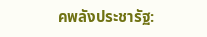คพลังประชารัฐ: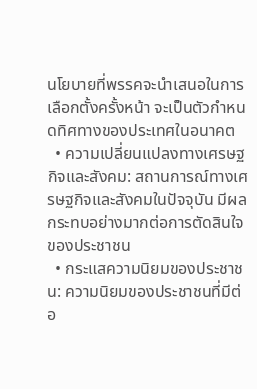นโยบายที่พรรคจะนำเสนอในการเลือกตั้งครั้งหน้า จะเป็นตัวกำหนดทิศทางของประเทศในอนาคต
  • ความเปลี่ยนแปลงทางเศรษฐกิจและสังคม: สถานการณ์ทางเศรษฐกิจและสังคมในปัจจุบัน มีผลกระทบอย่างมากต่อการตัดสินใจของประชาชน
  • กระแสความนิยมของประชาชน: ความนิยมของประชาชนที่มีต่อ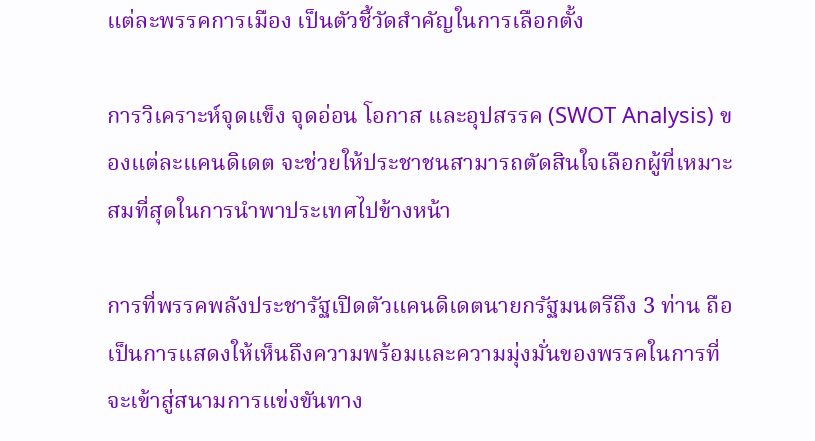แต่ละพรรคการเมือง เป็นตัวชี้วัดสำคัญในการเลือกตั้ง

การวิเคราะห์จุดแข็ง จุดอ่อน โอกาส และอุปสรรค (SWOT Analysis) ของแต่ละแคนดิเดต จะช่วยให้ประชาชนสามารถตัดสินใจเลือกผู้ที่เหมาะสมที่สุดในการนำพาประเทศไปข้างหน้า

การที่พรรคพลังประชารัฐเปิดตัวแคนดิเดตนายกรัฐมนตรีถึง 3 ท่าน ถือเป็นการแสดงให้เห็นถึงความพร้อมและความมุ่งมั่นของพรรคในการที่จะเข้าสู่สนามการแข่งขันทาง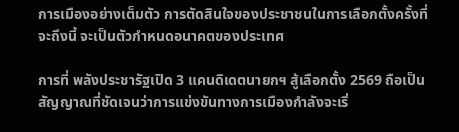การเมืองอย่างเต็มตัว การตัดสินใจของประชาชนในการเลือกตั้งครั้งที่จะถึงนี้ จะเป็นตัวกำหนดอนาคตของประเทศ

การที่ พลังประชารัฐเปิด 3 แคนดิเดตนายกฯ สู้เลือกตั้ง 2569 ถือเป็นสัญญาณที่ชัดเจนว่าการแข่งขันทางการเมืองกำลังจะเริ่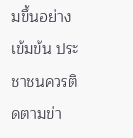มขึ้นอย่างเข้มข้น ประชาชนควรติดตามข่า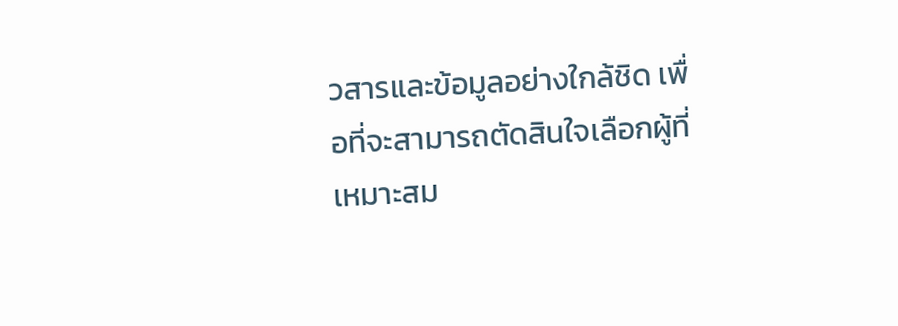วสารและข้อมูลอย่างใกล้ชิด เพื่อที่จะสามารถตัดสินใจเลือกผู้ที่เหมาะสม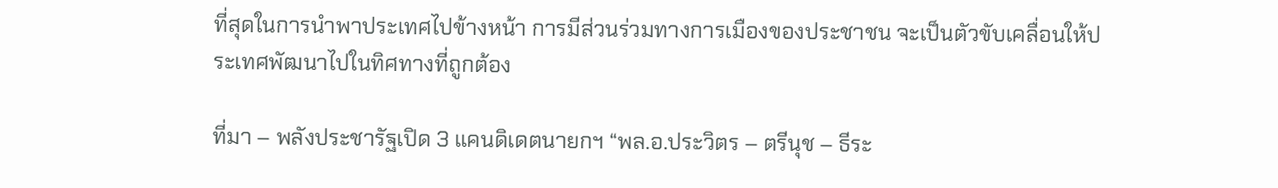ที่สุดในการนำพาประเทศไปข้างหน้า การมีส่วนร่วมทางการเมืองของประชาชน จะเป็นตัวขับเคลื่อนให้ประเทศพัฒนาไปในทิศทางที่ถูกต้อง

ที่มา – พลังประชารัฐเปิด 3 แคนดิเดตนายกฯ “พล.อ.ประวิตร – ตรีนุช – ธีระ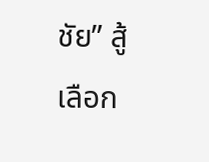ชัย” สู้เลือก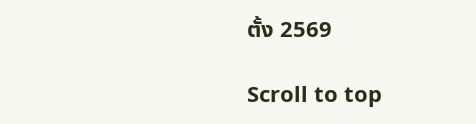ตั้ง 2569

Scroll to top